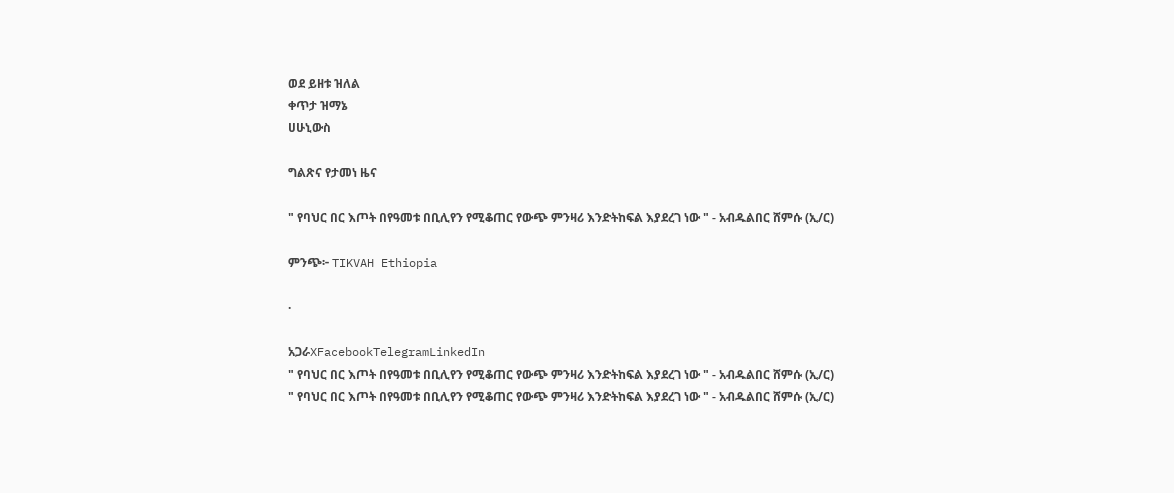ወደ ይዘቱ ዝለል
ቀጥታ ዝማኔ
ሀሁኒውስ

ግልጽና የታመነ ዜና

" የባህር በር እጦት በየዓመቱ በቢሊየን የሚቆጠር የውጭ ምንዛሪ እንድትከፍል እያደረገ ነው " - አብዱልበር ሸምሱ (ኢ/ር)

ምንጭ፦ TIKVAH Ethiopia

·

አጋራXFacebookTelegramLinkedIn
" የባህር በር እጦት በየዓመቱ በቢሊየን የሚቆጠር የውጭ ምንዛሪ እንድትከፍል እያደረገ ነው " - አብዱልበር ሸምሱ (ኢ/ር)
" የባህር በር እጦት በየዓመቱ በቢሊየን የሚቆጠር የውጭ ምንዛሪ እንድትከፍል እያደረገ ነው " - አብዱልበር ሸምሱ (ኢ/ር)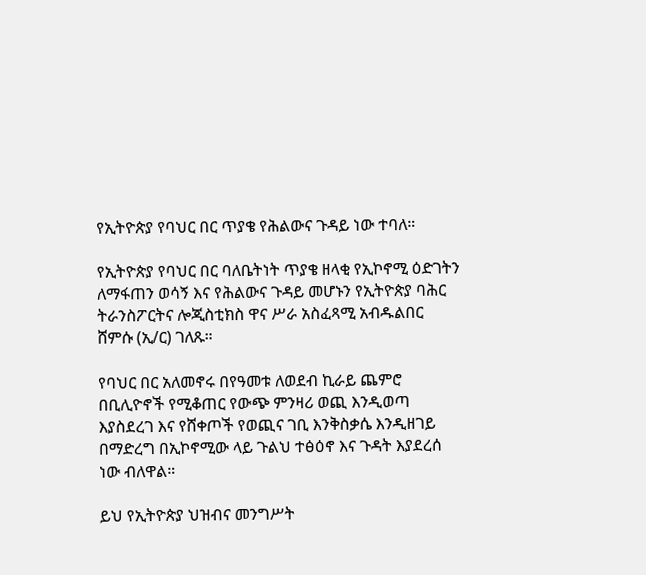የኢትዮጵያ የባህር በር ጥያቄ የሕልውና ጉዳይ ነው ተባለ።

የኢትዮጵያ የባህር በር ባለቤትነት ጥያቄ ዘላቂ የኢኮኖሚ ዕድገትን ለማፋጠን ወሳኝ እና የሕልውና ጉዳይ መሆኑን የኢትዮጵያ ባሕር ትራንስፖርትና ሎጂስቲክስ ዋና ሥራ አስፈጻሚ አብዱልበር ሸምሱ (ኢ/ር) ገለጹ።

የባህር በር አለመኖሩ በየዓመቱ ለወደብ ኪራይ ጨምሮ በቢሊዮኖች የሚቆጠር የውጭ ምንዛሪ ወጪ እንዲወጣ እያስደረገ እና የሸቀጦች የወጪና ገቢ እንቅስቃሴ እንዲዘገይ በማድረግ በኢኮኖሚው ላይ ጉልህ ተፅዕኖ እና ጉዳት እያደረሰ ነው ብለዋል።

ይህ የኢትዮጵያ ህዝብና መንግሥት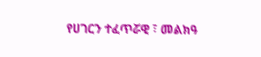የሀገርን ተፈጥሯዊ ፣ መልክዓ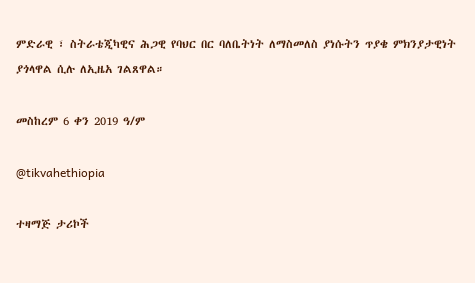ምድራዊ ፣ ስትራቴጂካዊና ሕጋዊ የባህር በር ባለቤትነት ለማስመለስ ያነሱትን ጥያቄ ምክንያታዊነት ያጎላዋል ሲሉ ለኢዜአ ገልጸዋል።

መስከረም 6 ቀን 2019 ዓ/ም

@tikvahethiopia

ተዛማጅ ታሪኮች